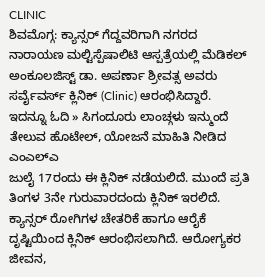CLINIC
ಶಿವಮೊಗ್ಗ: ಕ್ಯಾನ್ಸರ್ ಗೆದ್ದವರಿಗಾಗಿ ನಗರದ ನಾರಾಯಣ ಮಲ್ಟಿಸ್ಪೆಷಾಲಿಟಿ ಆಸ್ಪತ್ರೆಯಲ್ಲಿ ಮೆಡಿಕಲ್ ಅಂಕೂಲಜಿಸ್ಟ್ ಡಾ. ಅಪರ್ಣಾ ಶ್ರೀವತ್ಸ ಅವರು ಸರ್ವೈವರ್ಸ್ ಕ್ಲಿನಿಕ್ (Clinic) ಆರಂಭಿಸಿದ್ದಾರೆ.
ಇದನ್ನೂ ಓದಿ » ಸಿಗಂದೂರು ಲಾಂಚ್ಗಳು ಇನ್ಮುಂದೆ ತೇಲುವ ಹೊಟೇಲ್, ಯೋಜನೆ ಮಾಹಿತಿ ನೀಡಿದ ಎಂಎಲ್ಎ
ಜುಲೈ 17ರಂದು ಈ ಕ್ಲಿನಿಕ್ ನಡೆಯಲಿದೆ. ಮುಂದೆ ಪ್ರತಿ ತಿಂಗಳ 3ನೇ ಗುರುವಾರದಂದು ಕ್ಲಿನಿಕ್ ಇರಲಿದೆ. ಕ್ಯಾನ್ಸರ್ ರೋಗಿಗಳ ಚೇತರಿಕೆ ಹಾಗೂ ಆರೈಕೆ ದೃಷ್ಟಿಯಿಂದ ಕ್ಲಿನಿಕ್ ಆರಂಭಿಸಲಾಗಿದೆ. ಆರೋಗ್ಯಕರ ಜೀವನ,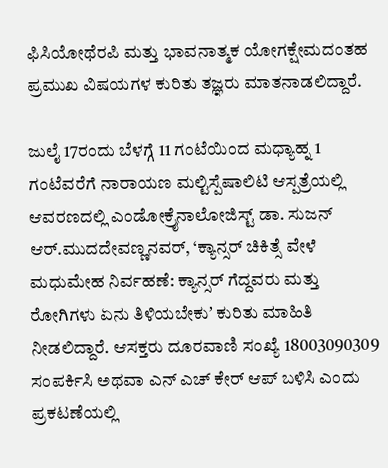ಫಿಸಿಯೋಥೆರಪಿ ಮತ್ತು ಭಾವನಾತ್ಮಕ ಯೋಗಕ್ಷೇಮದಂತಹ ಪ್ರಮುಖ ವಿಷಯಗಳ ಕುರಿತು ತಜ್ಞರು ಮಾತನಾಡಲಿದ್ದಾರೆ.

ಜುಲೈ 17ರಂದು ಬೆಳಗ್ಗೆ 11 ಗಂಟೆಯಿಂದ ಮಧ್ಯಾಹ್ನ 1 ಗಂಟೆವರೆಗೆ ನಾರಾಯಣ ಮಲ್ಟಿಸ್ಪೆಷಾಲಿಟಿ ಆಸ್ಪತ್ರೆಯಲ್ಲಿ ಆವರಣದಲ್ಲಿ ಎಂಡೋಕ್ರೈನಾಲೋಜಿಸ್ಟ್ ಡಾ. ಸುಜನ್ ಆರ್.ಮುದದೇವಣ್ಣನವರ್, ‘ಕ್ಯಾನ್ಸರ್ ಚಿಕಿತ್ಸೆ ವೇಳೆ ಮಧುಮೇಹ ನಿರ್ವಹಣೆ: ಕ್ಯಾನ್ಸರ್ ಗೆದ್ದವರು ಮತ್ತು ರೋಗಿಗಳು ಏನು ತಿಳಿಯಬೇಕುʼ ಕುರಿತು ಮಾಹಿತಿ ನೀಡಲಿದ್ದಾರೆ. ಆಸಕ್ತರು ದೂರವಾಣಿ ಸಂಖ್ಯೆ 18003090309 ಸಂಪರ್ಕಿಸಿ ಅಥವಾ ಎನ್ ಎಚ್ ಕೇರ್ ಆಪ್ ಬಳಿಸಿ ಎಂದು ಪ್ರಕಟಣೆಯಲ್ಲಿ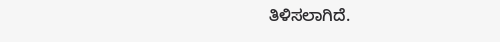ತಿಳಿಸಲಾಗಿದೆ.